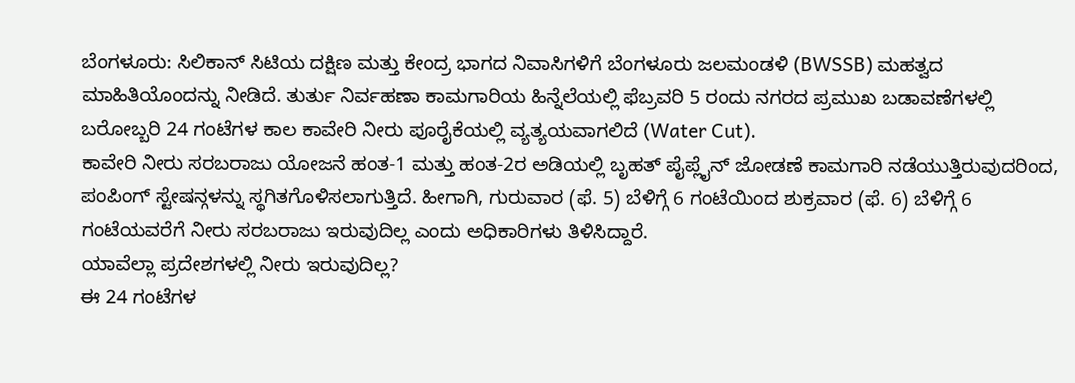ಬೆಂಗಳೂರು: ಸಿಲಿಕಾನ್ ಸಿಟಿಯ ದಕ್ಷಿಣ ಮತ್ತು ಕೇಂದ್ರ ಭಾಗದ ನಿವಾಸಿಗಳಿಗೆ ಬೆಂಗಳೂರು ಜಲಮಂಡಳಿ (BWSSB) ಮಹತ್ವದ ಮಾಹಿತಿಯೊಂದನ್ನು ನೀಡಿದೆ. ತುರ್ತು ನಿರ್ವಹಣಾ ಕಾಮಗಾರಿಯ ಹಿನ್ನೆಲೆಯಲ್ಲಿ ಫೆಬ್ರವರಿ 5 ರಂದು ನಗರದ ಪ್ರಮುಖ ಬಡಾವಣೆಗಳಲ್ಲಿ ಬರೋಬ್ಬರಿ 24 ಗಂಟೆಗಳ ಕಾಲ ಕಾವೇರಿ ನೀರು ಪೂರೈಕೆಯಲ್ಲಿ ವ್ಯತ್ಯಯವಾಗಲಿದೆ (Water Cut).
ಕಾವೇರಿ ನೀರು ಸರಬರಾಜು ಯೋಜನೆ ಹಂತ-1 ಮತ್ತು ಹಂತ-2ರ ಅಡಿಯಲ್ಲಿ ಬೃಹತ್ ಪೈಪ್ಲೈನ್ ಜೋಡಣೆ ಕಾಮಗಾರಿ ನಡೆಯುತ್ತಿರುವುದರಿಂದ, ಪಂಪಿಂಗ್ ಸ್ಟೇಷನ್ಗಳನ್ನು ಸ್ಥಗಿತಗೊಳಿಸಲಾಗುತ್ತಿದೆ. ಹೀಗಾಗಿ, ಗುರುವಾರ (ಫೆ. 5) ಬೆಳಿಗ್ಗೆ 6 ಗಂಟೆಯಿಂದ ಶುಕ್ರವಾರ (ಫೆ. 6) ಬೆಳಿಗ್ಗೆ 6 ಗಂಟೆಯವರೆಗೆ ನೀರು ಸರಬರಾಜು ಇರುವುದಿಲ್ಲ ಎಂದು ಅಧಿಕಾರಿಗಳು ತಿಳಿಸಿದ್ದಾರೆ.
ಯಾವೆಲ್ಲಾ ಪ್ರದೇಶಗಳಲ್ಲಿ ನೀರು ಇರುವುದಿಲ್ಲ?
ಈ 24 ಗಂಟೆಗಳ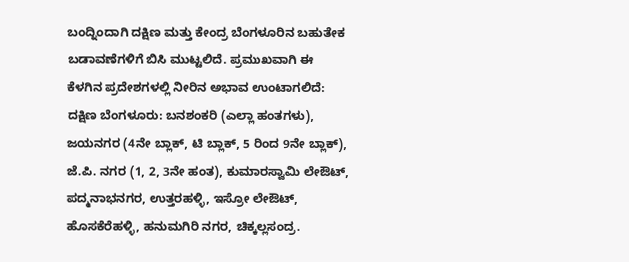ಬಂದ್ನಿಂದಾಗಿ ದಕ್ಷಿಣ ಮತ್ತು ಕೇಂದ್ರ ಬೆಂಗಳೂರಿನ ಬಹುತೇಕ ಬಡಾವಣೆಗಳಿಗೆ ಬಿಸಿ ಮುಟ್ಟಲಿದೆ. ಪ್ರಮುಖವಾಗಿ ಈ ಕೆಳಗಿನ ಪ್ರದೇಶಗಳಲ್ಲಿ ನೀರಿನ ಅಭಾವ ಉಂಟಾಗಲಿದೆ:
ದಕ್ಷಿಣ ಬೆಂಗಳೂರು: ಬನಶಂಕರಿ (ಎಲ್ಲಾ ಹಂತಗಳು), ಜಯನಗರ (4ನೇ ಬ್ಲಾಕ್, ಟಿ ಬ್ಲಾಕ್, 5 ರಿಂದ 9ನೇ ಬ್ಲಾಕ್), ಜೆ.ಪಿ. ನಗರ (1, 2, 3ನೇ ಹಂತ), ಕುಮಾರಸ್ವಾಮಿ ಲೇಔಟ್, ಪದ್ಮನಾಭನಗರ, ಉತ್ತರಹಳ್ಳಿ, ಇಸ್ರೋ ಲೇಔಟ್, ಹೊಸಕೆರೆಹಳ್ಳಿ, ಹನುಮಗಿರಿ ನಗರ, ಚಿಕ್ಕಲ್ಲಸಂದ್ರ.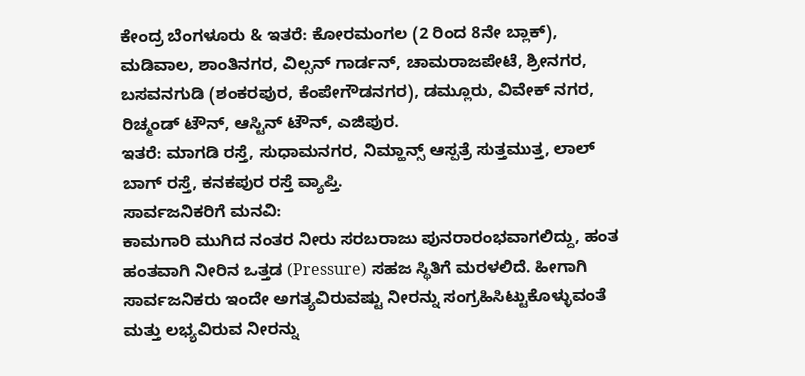ಕೇಂದ್ರ ಬೆಂಗಳೂರು & ಇತರೆ: ಕೋರಮಂಗಲ (2 ರಿಂದ 8ನೇ ಬ್ಲಾಕ್), ಮಡಿವಾಲ, ಶಾಂತಿನಗರ, ವಿಲ್ಸನ್ ಗಾರ್ಡನ್, ಚಾಮರಾಜಪೇಟೆ, ಶ್ರೀನಗರ, ಬಸವನಗುಡಿ (ಶಂಕರಪುರ, ಕೆಂಪೇಗೌಡನಗರ), ಡಮ್ಲೂರು, ವಿವೇಕ್ ನಗರ, ರಿಚ್ಮಂಡ್ ಟೌನ್, ಆಸ್ಟಿನ್ ಟೌನ್, ಎಜಿಪುರ.
ಇತರೆ: ಮಾಗಡಿ ರಸ್ತೆ, ಸುಧಾಮನಗರ, ನಿಮ್ಹಾನ್ಸ್ ಆಸ್ಪತ್ರೆ ಸುತ್ತಮುತ್ತ, ಲಾಲ್ ಬಾಗ್ ರಸ್ತೆ, ಕನಕಪುರ ರಸ್ತೆ ವ್ಯಾಪ್ತಿ.
ಸಾರ್ವಜನಿಕರಿಗೆ ಮನವಿ:
ಕಾಮಗಾರಿ ಮುಗಿದ ನಂತರ ನೀರು ಸರಬರಾಜು ಪುನರಾರಂಭವಾಗಲಿದ್ದು, ಹಂತ ಹಂತವಾಗಿ ನೀರಿನ ಒತ್ತಡ (Pressure) ಸಹಜ ಸ್ಥಿತಿಗೆ ಮರಳಲಿದೆ. ಹೀಗಾಗಿ ಸಾರ್ವಜನಿಕರು ಇಂದೇ ಅಗತ್ಯವಿರುವಷ್ಟು ನೀರನ್ನು ಸಂಗ್ರಹಿಸಿಟ್ಟುಕೊಳ್ಳುವಂತೆ ಮತ್ತು ಲಭ್ಯವಿರುವ ನೀರನ್ನು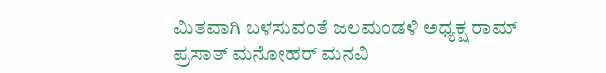ಮಿತವಾಗಿ ಬಳಸುವಂತೆ ಜಲಮಂಡಳಿ ಅಧ್ಯಕ್ಷ ರಾಮ್ ಪ್ರಸಾತ್ ಮನೋಹರ್ ಮನವಿ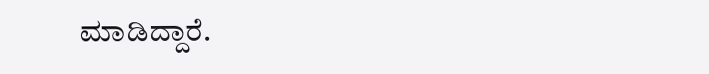ಮಾಡಿದ್ದಾರೆ.